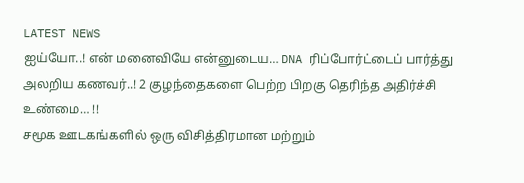LATEST NEWS
ஐய்யோ..! என் மனைவியே என்னுடைய… DNA ரிப்போர்ட்டைப் பார்த்து அலறிய கணவர்..! 2 குழந்தைகளை பெற்ற பிறகு தெரிந்த அதிர்ச்சி உண்மை… !!
சமூக ஊடகங்களில் ஒரு விசித்திரமான மற்றும்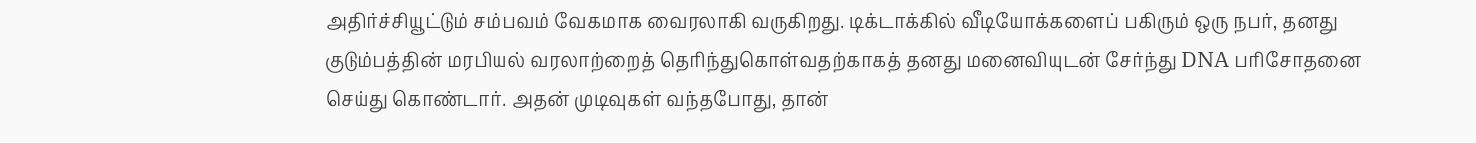அதிர்ச்சியூட்டும் சம்பவம் வேகமாக வைரலாகி வருகிறது. டிக்டாக்கில் வீடியோக்களைப் பகிரும் ஒரு நபர், தனது குடும்பத்தின் மரபியல் வரலாற்றைத் தெரிந்துகொள்வதற்காகத் தனது மனைவியுடன் சேர்ந்து DNA பரிசோதனை செய்து கொண்டார். அதன் முடிவுகள் வந்தபோது, தான்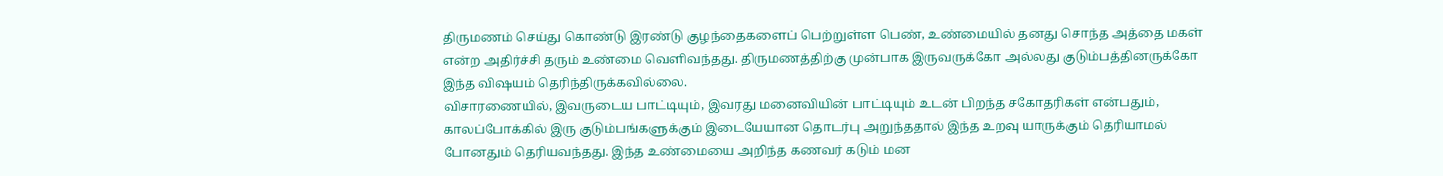திருமணம் செய்து கொண்டு இரண்டு குழந்தைகளைப் பெற்றுள்ள பெண், உண்மையில் தனது சொந்த அத்தை மகள் என்ற அதிர்ச்சி தரும் உண்மை வெளிவந்தது. திருமணத்திற்கு முன்பாக இருவருக்கோ அல்லது குடும்பத்தினருக்கோ இந்த விஷயம் தெரிந்திருக்கவில்லை.
விசாரணையில், இவருடைய பாட்டியும், இவரது மனைவியின் பாட்டியும் உடன் பிறந்த சகோதரிகள் என்பதும், காலப்போக்கில் இரு குடும்பங்களுக்கும் இடையேயான தொடர்பு அறுந்ததால் இந்த உறவு யாருக்கும் தெரியாமல் போனதும் தெரியவந்தது. இந்த உண்மையை அறிந்த கணவர் கடும் மன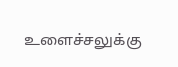உளைச்சலுக்கு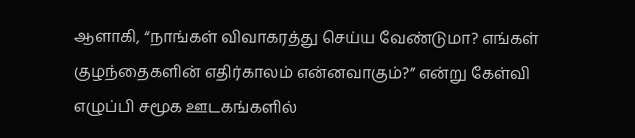ஆளாகி, “நாங்கள் விவாகரத்து செய்ய வேண்டுமா? எங்கள் குழந்தைகளின் எதிர்காலம் என்னவாகும்?” என்று கேள்வி எழுப்பி சமூக ஊடகங்களில்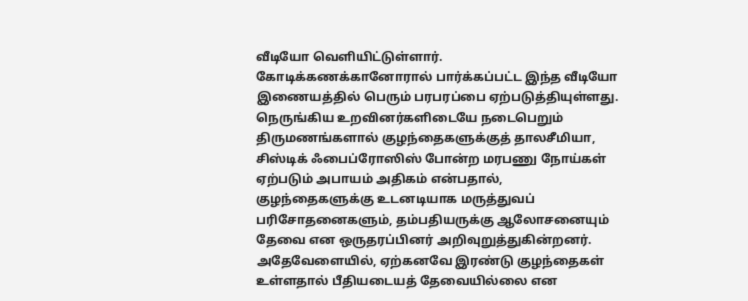வீடியோ வெளியிட்டுள்ளார். கோடிக்கணக்கானோரால் பார்க்கப்பட்ட இந்த வீடியோ இணையத்தில் பெரும் பரபரப்பை ஏற்படுத்தியுள்ளது.
நெருங்கிய உறவினர்களிடையே நடைபெறும் திருமணங்களால் குழந்தைகளுக்குத் தாலசீமியா, சிஸ்டிக் ஃபைப்ரோஸிஸ் போன்ற மரபணு நோய்கள் ஏற்படும் அபாயம் அதிகம் என்பதால், குழந்தைகளுக்கு உடனடியாக மருத்துவப் பரிசோதனைகளும், தம்பதியருக்கு ஆலோசனையும் தேவை என ஒருதரப்பினர் அறிவுறுத்துகின்றனர். அதேவேளையில், ஏற்கனவே இரண்டு குழந்தைகள் உள்ளதால் பீதியடையத் தேவையில்லை என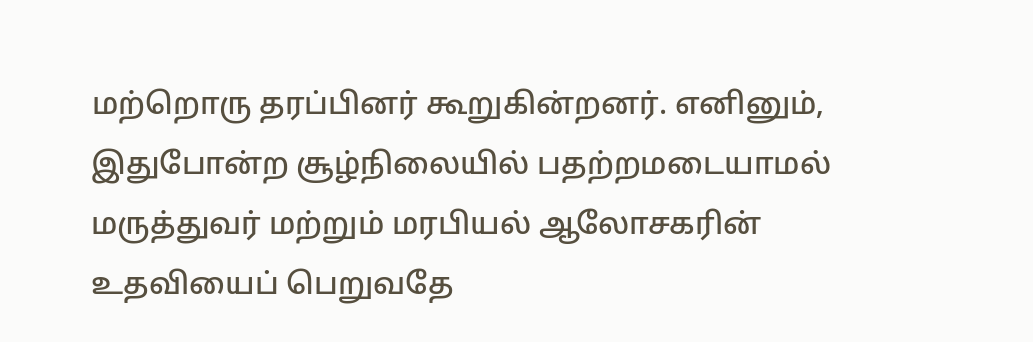மற்றொரு தரப்பினர் கூறுகின்றனர். எனினும், இதுபோன்ற சூழ்நிலையில் பதற்றமடையாமல் மருத்துவர் மற்றும் மரபியல் ஆலோசகரின் உதவியைப் பெறுவதே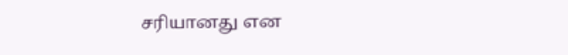சரியானது என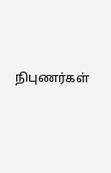நிபுணர்கள்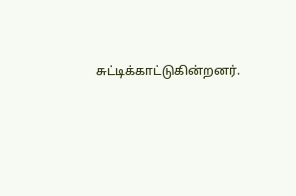சுட்டிக்காட்டுகின்றனர்.